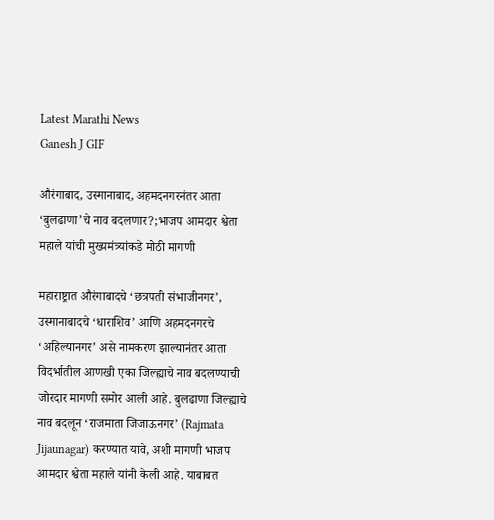Latest Marathi News
Ganesh J GIF

औरंगाबाद, उस्मानाबाद, अहमदनगरनंतर आता ‘बुलढाणा’चे नाव बदलणार?;भाजप आमदार श्वेता महाले यांची मुख्यमंत्र्यांकडे मोठी मागणी

महाराष्ट्रात औरंगाबादचे ‘छत्रपती संभाजीनगर’, उस्मानाबादचे ‘धाराशिव’ आणि अहमदनगरचे ‘अहिल्यानगर’ असे नामकरण झाल्यानंतर आता विदर्भातील आणखी एका जिल्ह्याचे नाव बदलण्याची जोरदार मागणी समोर आली आहे. बुलढाणा जिल्ह्याचे नाव बदलून ‘राजमाता जिजाऊनगर’ (Rajmata Jijaunagar) करण्यात यावे, अशी मागणी भाजप आमदार श्वेता महाले यांनी केली आहे. याबाबत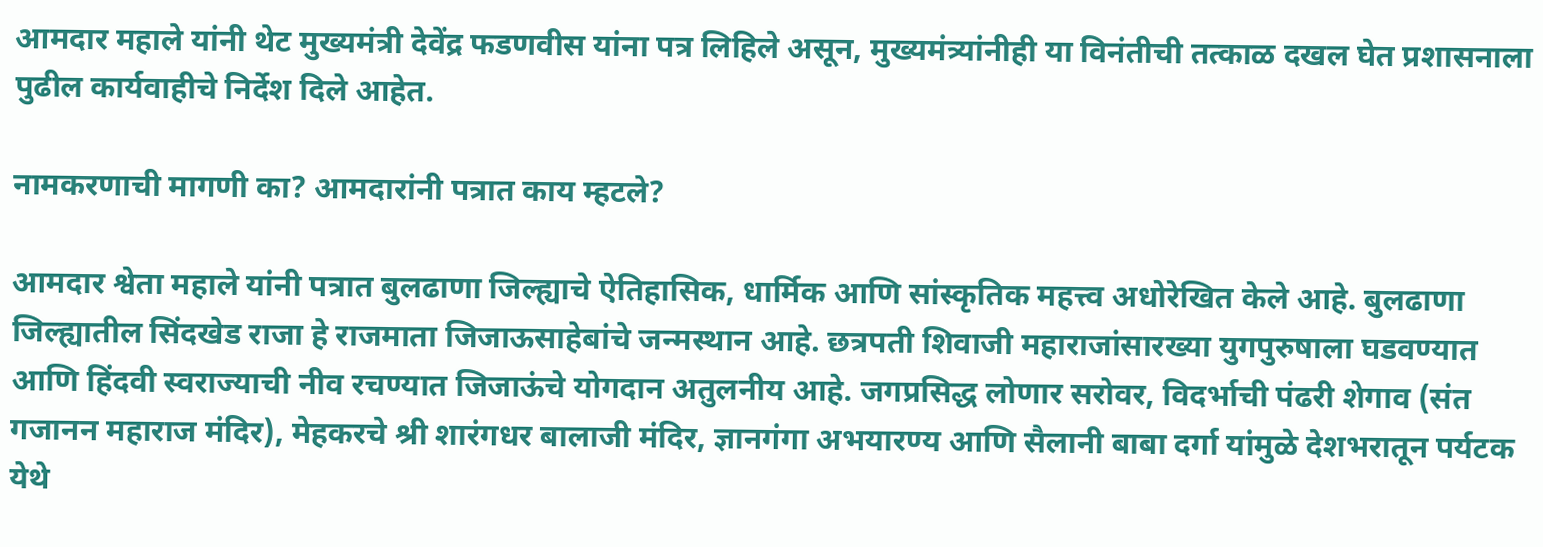आमदार महाले यांनी थेट मुख्यमंत्री देवेंद्र फडणवीस यांना पत्र लिहिले असून, मुख्यमंत्र्यांनीही या विनंतीची तत्काळ दखल घेत प्रशासनाला पुढील कार्यवाहीचे निर्देश दिले आहेत.

नामकरणाची मागणी का? आमदारांनी पत्रात काय म्हटले?

आमदार श्वेता महाले यांनी पत्रात बुलढाणा जिल्ह्याचे ऐतिहासिक, धार्मिक आणि सांस्कृतिक महत्त्व अधोरेखित केले आहे. बुलढाणा जिल्ह्यातील सिंदखेड राजा हे राजमाता जिजाऊसाहेबांचे जन्मस्थान आहे. छत्रपती शिवाजी महाराजांसारख्या युगपुरुषाला घडवण्यात आणि हिंदवी स्वराज्याची नीव रचण्यात जिजाऊंचे योगदान अतुलनीय आहे. जगप्रसिद्ध लोणार सरोवर, विदर्भाची पंढरी शेगाव (संत गजानन महाराज मंदिर), मेहकरचे श्री शारंगधर बालाजी मंदिर, ज्ञानगंगा अभयारण्य आणि सैलानी बाबा दर्गा यांमुळे देशभरातून पर्यटक येथे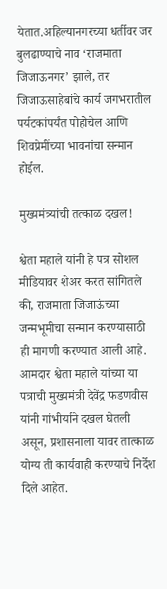येतात.अहिल्यानगरच्या धर्तीवर जर बुलढाण्याचे नाव ‘राजमाता जिजाऊनगर’ झाले, तर जिजाऊसाहेबांचे कार्य जगभरातील पर्यटकांपर्यंत पोहोचेल आणि शिवप्रेमींच्या भावनांचा सन्मान होईल.

मुख्यमंत्र्यांची तत्काळ दखल!

श्वेता महाले यांनी हे पत्र सोशल मीडियावर शेअर करत सांगितले की, राजमाता जिजाऊंच्या जन्मभूमीचा सन्मान करण्यासाठी ही मागणी करण्यात आली आहे.
आमदार श्वेता महाले यांच्या या पत्राची मुख्यमंत्री देवेंद्र फडणवीस यांनी गांभीर्याने दखल घेतली असून, प्रशासनाला यावर तात्काळ योग्य ती कार्यवाही करण्याचे निर्देश दिले आहेत.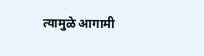त्यामुळे आगामी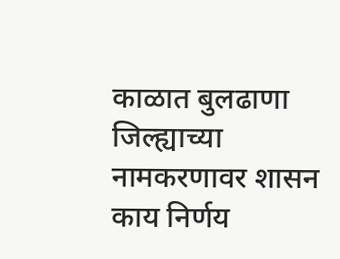काळात बुलढाणा जिल्ह्याच्या नामकरणावर शासन काय निर्णय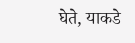घेते, याकडे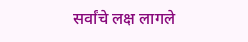सर्वांचे लक्ष लागले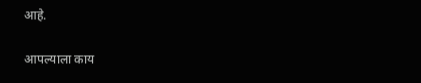आहे.

आपल्याला काय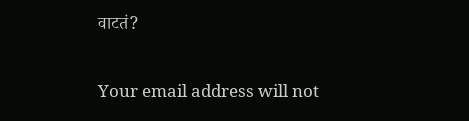वाटतं?

Your email address will not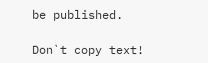be published.

Don`t copy text!